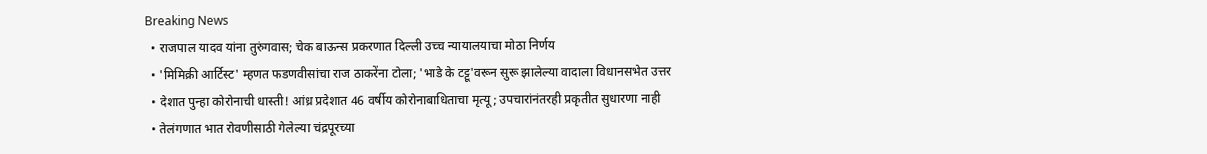Breaking News
  • राजपाल यादव यांना तुरुंगवास; चेक बाऊन्स प्रकरणात दिल्ली उच्च न्यायालयाचा मोठा निर्णय
  • 'मिमिक्री आर्टिस्ट' म्हणत फडणवीसांचा राज ठाकरेंना टोला; 'भाडे के टट्टू'वरून सुरू झालेल्या वादाला विधानसभेत उत्तर
  • देशात पुन्हा कोरोनाची धास्ती! आंध्र प्रदेशात 46 वर्षीय कोरोनाबाधिताचा मृत्यू; उपचारांनंतरही प्रकृतीत सुधारणा नाही
  • तेलंगणात भात रोवणीसाठी गेलेल्या चंद्रपूरच्या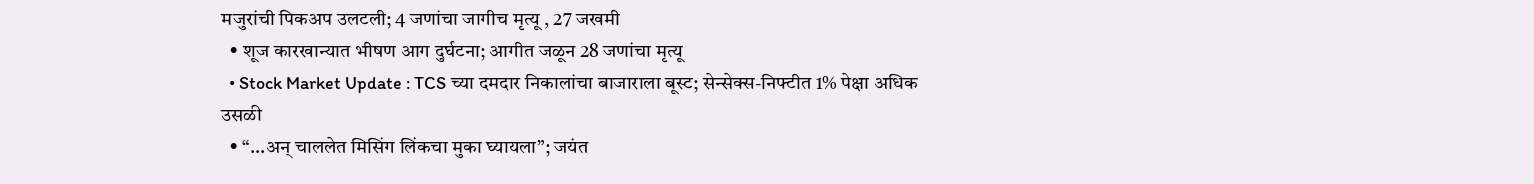मजुरांची पिकअप उलटली; 4 जणांचा जागीच मृत्यू , 27 जखमी
  • शूज कारखान्यात भीषण आग दुर्घटना; आगीत जळून 28 जणांचा मृत्यू
  • Stock Market Update : TCS च्या दमदार निकालांचा बाजाराला बूस्ट; सेन्सेक्स-निफ्टीत 1% पेक्षा अधिक उसळी
  • “…अन् चाललेत मिसिंग लिंकचा मुका घ्यायला”; जयंत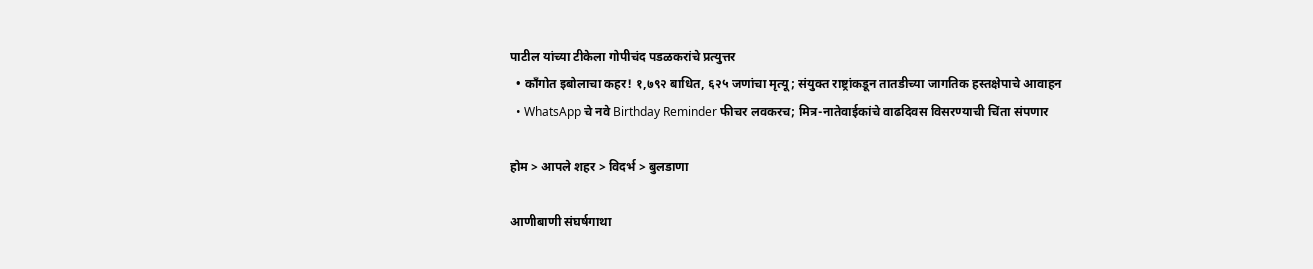पाटील यांच्या टीकेला गोपीचंद पडळकरांचे प्रत्युत्तर
  • काँगोत इबोलाचा कहर! १,७९२ बाधित, ६२५ जणांचा मृत्यू; संयुक्त राष्ट्रांकडून तातडीच्या जागतिक हस्तक्षेपाचे आवाहन
  • WhatsApp चे नवे Birthday Reminder फीचर लवकरच; मित्र-नातेवाईकांचे वाढदिवस विसरण्याची चिंता संपणार

होम > आपले शहर > विदर्भ > बुलडाणा

आणीबाणी संघर्षगाथा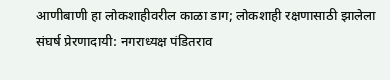आणीबाणी हा लोकशाहीवरील काळा डाग; लोकशाही रक्षणासाठी झालेला संघर्ष प्रेरणादायी: नगराध्यक्ष पंडितराव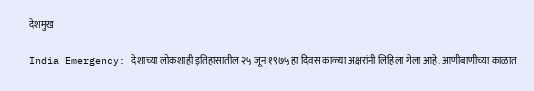देशमुख

India Emergency: देशाच्या लोकशाही इतिहासातील २५ जून १९७५ हा दिवस काळ्या अक्षरांनी लिहिला गेला आहे. आणीबाणीच्या काळात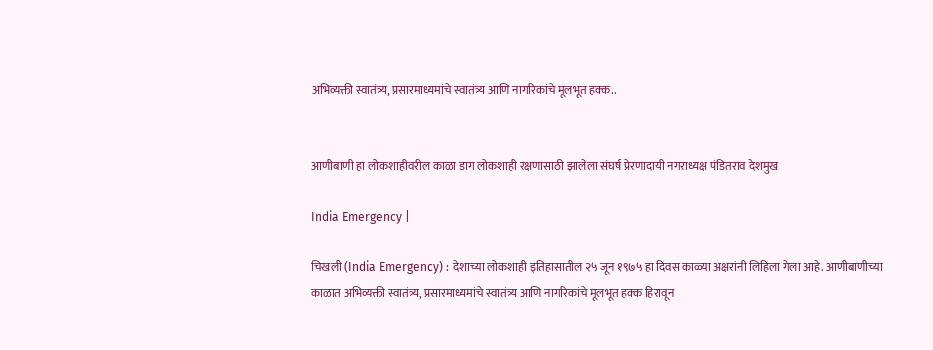अभिव्यक्ती स्वातंत्र्य, प्रसारमाध्यमांचे स्वातंत्र्य आणि नागरिकांचे मूलभूत हक्क..


आणीबाणी हा लोकशाहीवरील काळा डाग लोकशाही रक्षणासाठी झालेला संघर्ष प्रेरणादायी नगराध्यक्ष पंडितराव देशमुख

India Emergency |

चिखली (India Emergency) : देशाच्या लोकशाही इतिहासातील २५ जून १९७५ हा दिवस काळ्या अक्षरांनी लिहिला गेला आहे. आणीबाणीच्या काळात अभिव्यक्ती स्वातंत्र्य, प्रसारमाध्यमांचे स्वातंत्र्य आणि नागरिकांचे मूलभूत हक्क हिरावून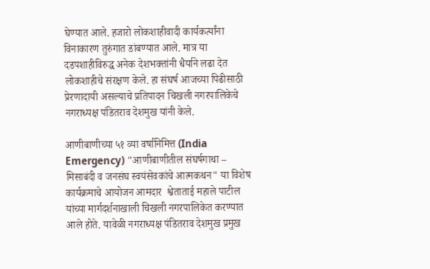घेण्यात आले. हजारो लोकशाहीवादी कार्यकर्त्यांना विनाकारण तुरुंगात डांबण्यात आले. मात्र या दडपशाहीविरुद्ध अनेक देशभक्तांनी धैर्याने लढा देत लोकशाहीचे संरक्षण केले. हा संघर्ष आजच्या पिढीसाठी प्रेरणादायी असल्याचे प्रतिपादन चिखली नगरपालिकेचे नगराध्यक्ष पंडितराव देशमुख यांनी केले.

आणीबाणीच्या ५१ व्या वर्षानिमित्त (India Emergency) "आणीबाणीतील संघर्षगाथा – मिसाबंदी व जनसंघ स्वयंसेवकांचे आत्मकथन" या विशेष कार्यक्रमाचे आयोजन आमदार  श्वेताताई महाले पाटील यांच्या मार्गदर्शनाखाली चिखली नगरपालिकेत करण्यात आले होते. यावेळी नगराध्यक्ष पंडितराव देशमुख प्रमुख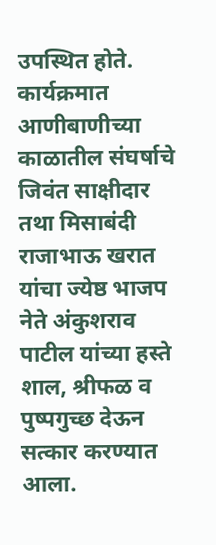उपस्थित होते. कार्यक्रमात आणीबाणीच्या काळातील संघर्षाचे जिवंत साक्षीदार तथा मिसाबंदी राजाभाऊ खरात यांचा ज्येष्ठ भाजप नेते अंकुशराव पाटील यांच्या हस्ते शाल, श्रीफळ व पुष्पगुच्छ देऊन सत्कार करण्यात आला.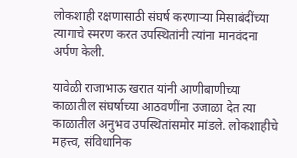लोकशाही रक्षणासाठी संघर्ष करणाऱ्या मिसाबंदींच्या त्यागाचे स्मरण करत उपस्थितांनी त्यांना मानवंदना अर्पण केली.

यावेळी राजाभाऊ खरात यांनी आणीबाणीच्या काळातील संघर्षाच्या आठवणींना उजाळा देत त्या काळातील अनुभव उपस्थितांसमोर मांडले. लोकशाहीचे महत्त्व, संविधानिक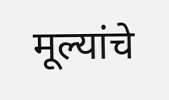मूल्यांचे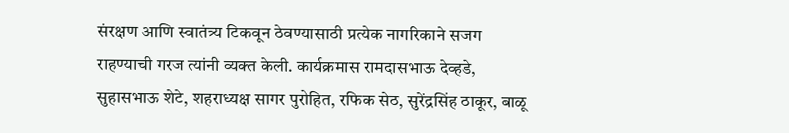संरक्षण आणि स्वातंत्र्य टिकवून ठेवण्यासाठी प्रत्येक नागरिकाने सजग राहण्याची गरज त्यांनी व्यक्त केली. कार्यक्रमास रामदासभाऊ देव्हडे, सुहासभाऊ शेटे, शहराध्यक्ष सागर पुरोहित, रफिक सेठ, सुरेंद्रसिंह ठाकूर, बाळू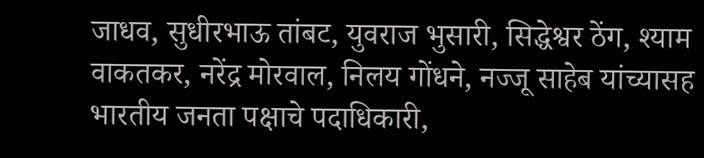जाधव, सुधीरभाऊ तांबट, युवराज भुसारी, सिद्धेश्वर ठेंग, श्याम वाकतकर, नरेंद्र मोरवाल, निलय गोंधने, नज्जू साहेब यांच्यासह भारतीय जनता पक्षाचे पदाधिकारी,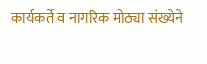कार्यकर्ते व नागरिक मोठ्या संख्येने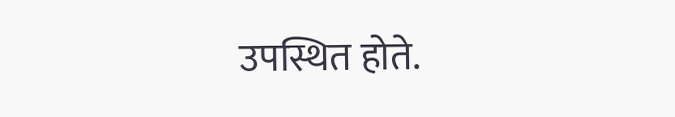उपस्थित होते.